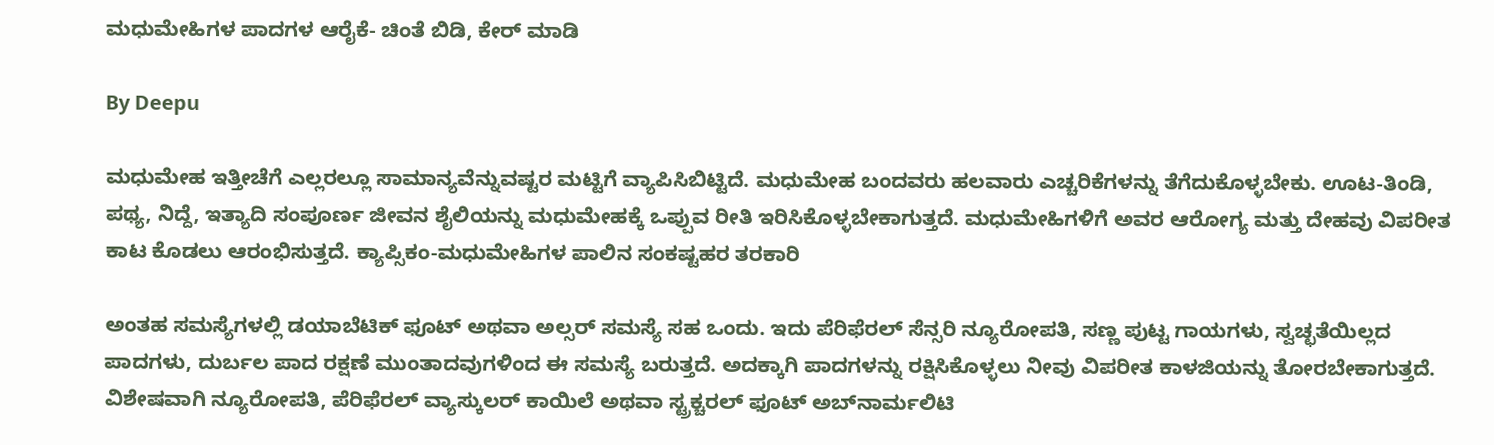ಮಧುಮೇಹಿಗಳ ಪಾದಗಳ ಆರೈಕೆ- ಚಿಂತೆ ಬಿಡಿ, ಕೇರ್‌ ಮಾಡಿ

By Deepu

ಮಧುಮೇಹ ಇತ್ತೀಚೆಗೆ ಎಲ್ಲರಲ್ಲೂ ಸಾಮಾನ್ಯವೆನ್ನುವಷ್ಟರ ಮಟ್ಟಿಗೆ ವ್ಯಾಪಿಸಿಬಿಟ್ಟಿದೆ. ಮಧುಮೇಹ ಬಂದವರು ಹಲವಾರು ಎಚ್ಚರಿಕೆಗಳನ್ನು ತೆಗೆದುಕೊಳ್ಳಬೇಕು. ಊಟ-ತಿಂಡಿ, ಪಥ್ಯ, ನಿದ್ದೆ, ಇತ್ಯಾದಿ ಸಂಪೂರ್ಣ ಜೀವನ ಶೈಲಿಯನ್ನು ಮಧುಮೇಹಕ್ಕೆ ಒಪ್ಪುವ ರೀತಿ ಇರಿಸಿಕೊಳ್ಳಬೇಕಾಗುತ್ತದೆ. ಮಧುಮೇಹಿಗಳಿಗೆ ಅವರ ಆರೋಗ್ಯ ಮತ್ತು ದೇಹವು ವಿಪರೀತ ಕಾಟ ಕೊಡಲು ಆರಂಭಿಸುತ್ತದೆ. ಕ್ಯಾಪ್ಸಿಕಂ-ಮಧುಮೇಹಿಗಳ ಪಾಲಿನ ಸಂಕಷ್ಟಹರ ತರಕಾರಿ

ಅಂತಹ ಸಮಸ್ಯೆಗಳಲ್ಲಿ ಡಯಾಬೆಟಿಕ್ ಫೂಟ್ ಅಥವಾ ಅಲ್ಸರ್ ಸಮಸ್ಯೆ ಸಹ ಒಂದು. ಇದು ಪೆರಿಫೆರಲ್ ಸೆನ್ಸರಿ ನ್ಯೂರೋಪತಿ, ಸಣ್ಣ ಪುಟ್ಟ ಗಾಯಗಳು, ಸ್ವಚ್ಛತೆಯಿಲ್ಲದ ಪಾದಗಳು, ದುರ್ಬಲ ಪಾದ ರಕ್ಷಣೆ ಮುಂತಾದವುಗಳಿಂದ ಈ ಸಮಸ್ಯೆ ಬರುತ್ತದೆ. ಅದಕ್ಕಾಗಿ ಪಾದಗಳನ್ನು ರಕ್ಷಿಸಿಕೊಳ್ಳಲು ನೀವು ವಿಪರೀತ ಕಾಳಜಿಯನ್ನು ತೋರಬೇಕಾಗುತ್ತದೆ. ವಿಶೇಷವಾಗಿ ನ್ಯೂರೋಪತಿ, ಪೆರಿಫೆರಲ್ ವ್ಯಾಸ್ಕುಲರ್ ಕಾಯಿಲೆ ಅಥವಾ ಸ್ಟ್ರಕ್ಚರಲ್ ಫೂಟ್ ಅಬ್‌ನಾರ್ಮಲಿಟಿ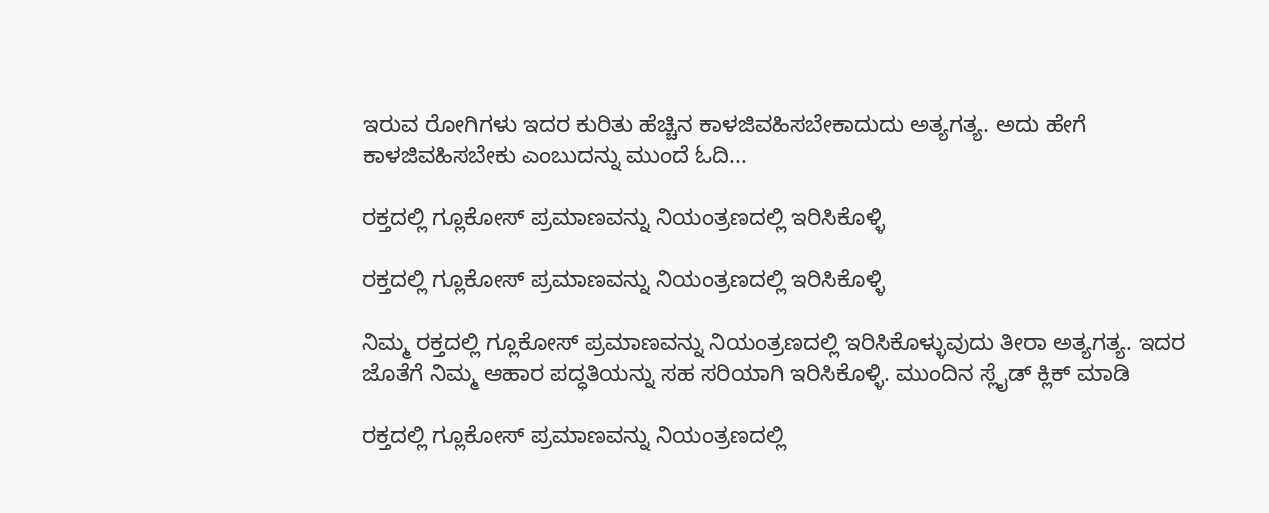ಇರುವ ರೋಗಿಗಳು ಇದರ ಕುರಿತು ಹೆಚ್ಚಿನ ಕಾಳಜಿವಹಿಸಬೇಕಾದುದು ಅತ್ಯಗತ್ಯ. ಅದು ಹೇಗೆ ಕಾಳಜಿವಹಿಸಬೇಕು ಎಂಬುದನ್ನು ಮುಂದೆ ಓದಿ...

ರಕ್ತದಲ್ಲಿ ಗ್ಲೂಕೋಸ್ ಪ್ರಮಾಣವನ್ನು ನಿಯಂತ್ರಣದಲ್ಲಿ ಇರಿಸಿಕೊಳ್ಳಿ

ರಕ್ತದಲ್ಲಿ ಗ್ಲೂಕೋಸ್ ಪ್ರಮಾಣವನ್ನು ನಿಯಂತ್ರಣದಲ್ಲಿ ಇರಿಸಿಕೊಳ್ಳಿ

ನಿಮ್ಮ ರಕ್ತದಲ್ಲಿ ಗ್ಲೂಕೋಸ್ ಪ್ರಮಾಣವನ್ನು ನಿಯಂತ್ರಣದಲ್ಲಿ ಇರಿಸಿಕೊಳ್ಳುವುದು ತೀರಾ ಅತ್ಯಗತ್ಯ. ಇದರ ಜೊತೆಗೆ ನಿಮ್ಮ ಆಹಾರ ಪದ್ಧತಿಯನ್ನು ಸಹ ಸರಿಯಾಗಿ ಇರಿಸಿಕೊಳ್ಳಿ. ಮುಂದಿನ ಸ್ಲೈಡ್ ಕ್ಲಿಕ್ ಮಾಡಿ

ರಕ್ತದಲ್ಲಿ ಗ್ಲೂಕೋಸ್ ಪ್ರಮಾಣವನ್ನು ನಿಯಂತ್ರಣದಲ್ಲಿ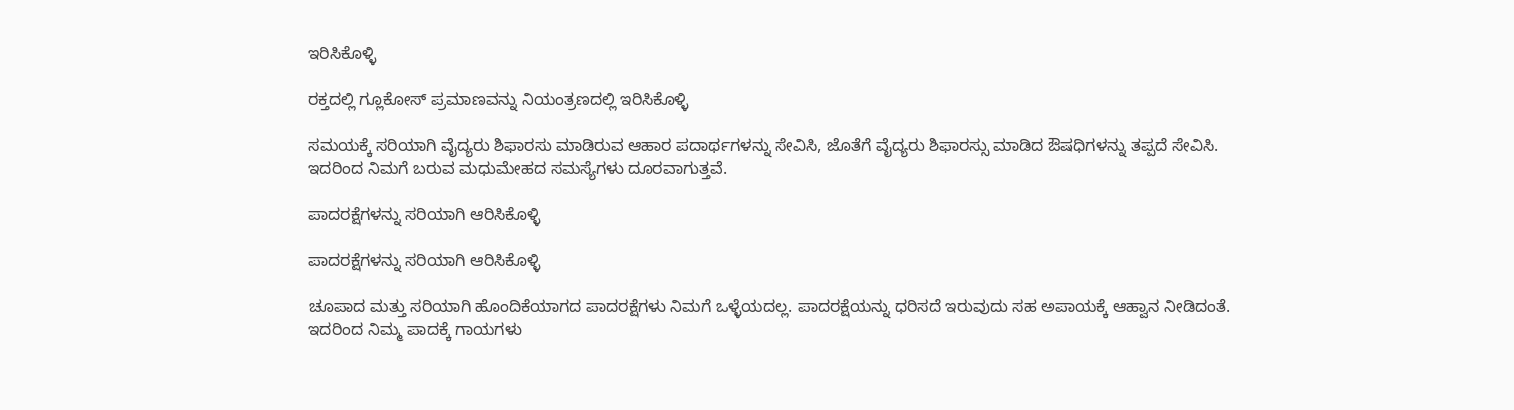ಇರಿಸಿಕೊಳ್ಳಿ

ರಕ್ತದಲ್ಲಿ ಗ್ಲೂಕೋಸ್ ಪ್ರಮಾಣವನ್ನು ನಿಯಂತ್ರಣದಲ್ಲಿ ಇರಿಸಿಕೊಳ್ಳಿ

ಸಮಯಕ್ಕೆ ಸರಿಯಾಗಿ ವೈದ್ಯರು ಶಿಫಾರಸು ಮಾಡಿರುವ ಆಹಾರ ಪದಾರ್ಥಗಳನ್ನು ಸೇವಿಸಿ, ಜೊತೆಗೆ ವೈದ್ಯರು ಶಿಫಾರಸ್ಸು ಮಾಡಿದ ಔಷಧಿಗಳನ್ನು ತಪ್ಪದೆ ಸೇವಿಸಿ. ಇದರಿಂದ ನಿಮಗೆ ಬರುವ ಮಧುಮೇಹದ ಸಮಸ್ಯೆಗಳು ದೂರವಾಗುತ್ತವೆ.

ಪಾದರಕ್ಷೆಗಳನ್ನು ಸರಿಯಾಗಿ ಆರಿಸಿಕೊಳ್ಳಿ

ಪಾದರಕ್ಷೆಗಳನ್ನು ಸರಿಯಾಗಿ ಆರಿಸಿಕೊಳ್ಳಿ

ಚೂಪಾದ ಮತ್ತು ಸರಿಯಾಗಿ ಹೊಂದಿಕೆಯಾಗದ ಪಾದರಕ್ಷೆಗಳು ನಿಮಗೆ ಒಳ್ಳೆಯದಲ್ಲ. ಪಾದರಕ್ಷೆಯನ್ನು ಧರಿಸದೆ ಇರುವುದು ಸಹ ಅಪಾಯಕ್ಕೆ ಆಹ್ವಾನ ನೀಡಿದಂತೆ. ಇದರಿಂದ ನಿಮ್ಮ ಪಾದಕ್ಕೆ ಗಾಯಗಳು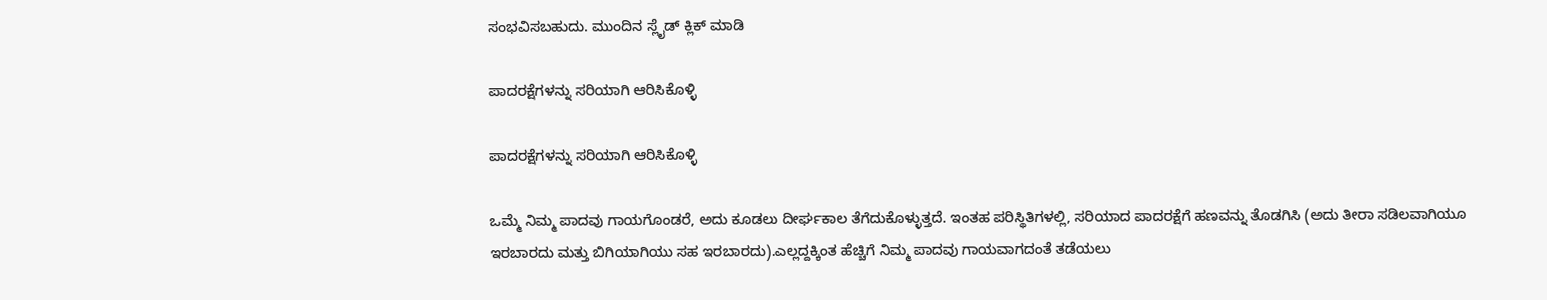ಸಂಭವಿಸಬಹುದು. ಮುಂದಿನ ಸ್ಲೈಡ್ ಕ್ಲಿಕ್ ಮಾಡಿ

ಪಾದರಕ್ಷೆಗಳನ್ನು ಸರಿಯಾಗಿ ಆರಿಸಿಕೊಳ್ಳಿ

ಪಾದರಕ್ಷೆಗಳನ್ನು ಸರಿಯಾಗಿ ಆರಿಸಿಕೊಳ್ಳಿ

ಒಮ್ಮೆ ನಿಮ್ಮ ಪಾದವು ಗಾಯಗೊಂಡರೆ, ಅದು ಕೂಡಲು ದೀರ್ಘಕಾಲ ತೆಗೆದುಕೊಳ್ಳುತ್ತದೆ. ಇಂತಹ ಪರಿಸ್ಥಿತಿಗಳಲ್ಲಿ, ಸರಿಯಾದ ಪಾದರಕ್ಷೆಗೆ ಹಣವನ್ನು ತೊಡಗಿಸಿ (ಅದು ತೀರಾ ಸಡಿಲವಾಗಿಯೂ ಇರಬಾರದು ಮತ್ತು ಬಿಗಿಯಾಗಿಯು ಸಹ ಇರಬಾರದು).ಎಲ್ಲದ್ದಕ್ಕಿಂತ ಹೆಚ್ಚಿಗೆ ನಿಮ್ಮ ಪಾದವು ಗಾಯವಾಗದಂತೆ ತಡೆಯಲು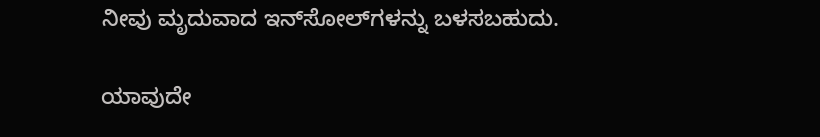ನೀವು ಮೃದುವಾದ ಇನ್‌ಸೋಲ್‌ಗಳನ್ನು ಬಳಸಬಹುದು.

ಯಾವುದೇ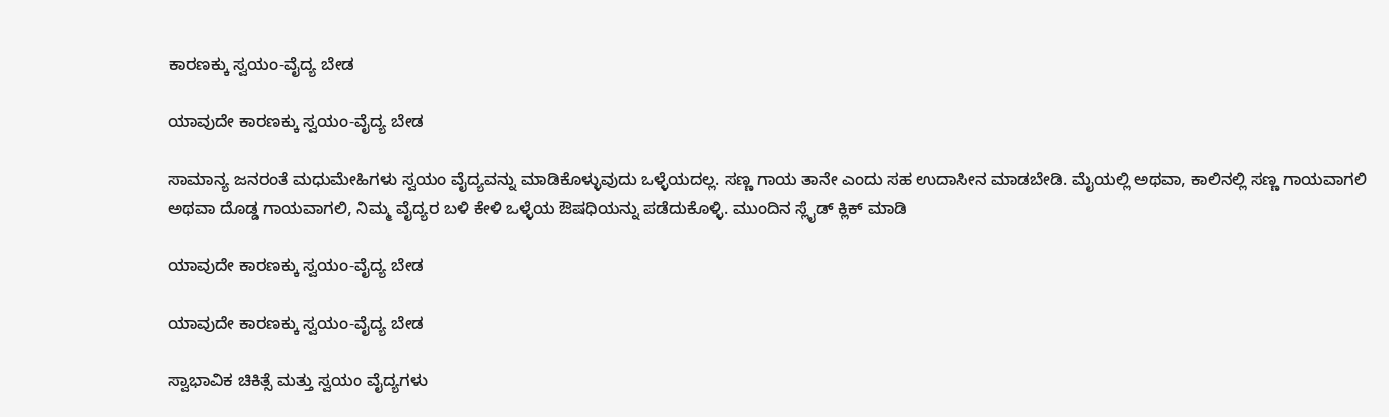ಕಾರಣಕ್ಕು ಸ್ವಯಂ-ವೈದ್ಯ ಬೇಡ

ಯಾವುದೇ ಕಾರಣಕ್ಕು ಸ್ವಯಂ-ವೈದ್ಯ ಬೇಡ

ಸಾಮಾನ್ಯ ಜನರಂತೆ ಮಧುಮೇಹಿಗಳು ಸ್ವಯಂ ವೈದ್ಯವನ್ನು ಮಾಡಿಕೊಳ್ಳುವುದು ಒಳ್ಳೆಯದಲ್ಲ. ಸಣ್ಣ ಗಾಯ ತಾನೇ ಎಂದು ಸಹ ಉದಾಸೀನ ಮಾಡಬೇಡಿ. ಮೈಯಲ್ಲಿ ಅಥವಾ, ಕಾಲಿನಲ್ಲಿ ಸಣ್ಣ ಗಾಯವಾಗಲಿ ಅಥವಾ ದೊಡ್ಡ ಗಾಯವಾಗಲಿ, ನಿಮ್ಮ ವೈದ್ಯರ ಬಳಿ ಕೇಳಿ ಒಳ್ಳೆಯ ಔಷಧಿಯನ್ನು ಪಡೆದುಕೊಳ್ಳಿ. ಮುಂದಿನ ಸ್ಲೈಡ್ ಕ್ಲಿಕ್ ಮಾಡಿ

ಯಾವುದೇ ಕಾರಣಕ್ಕು ಸ್ವಯಂ-ವೈದ್ಯ ಬೇಡ

ಯಾವುದೇ ಕಾರಣಕ್ಕು ಸ್ವಯಂ-ವೈದ್ಯ ಬೇಡ

ಸ್ವಾಭಾವಿಕ ಚಿಕಿತ್ಸೆ ಮತ್ತು ಸ್ವಯಂ ವೈದ್ಯಗಳು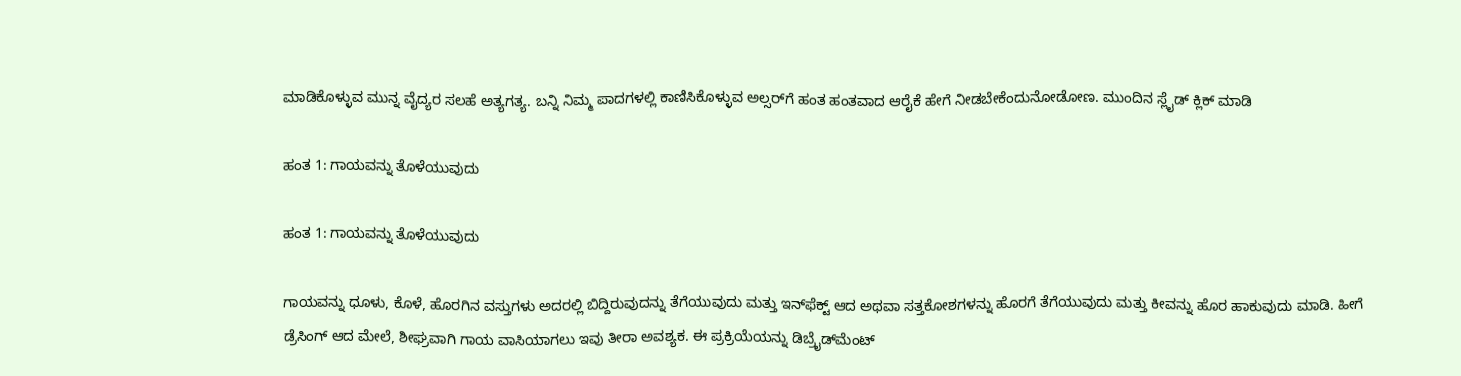ಮಾಡಿಕೊಳ್ಳುವ ಮುನ್ನ ವೈದ್ಯರ ಸಲಹೆ ಅತ್ಯಗತ್ಯ. ಬನ್ನಿ ನಿಮ್ಮ ಪಾದಗಳಲ್ಲಿ ಕಾಣಿಸಿಕೊಳ್ಳುವ ಅಲ್ಸರ್‌ಗೆ ಹಂತ ಹಂತವಾದ ಆರೈಕೆ ಹೇಗೆ ನೀಡಬೇಕೆಂದುನೋಡೋಣ. ಮುಂದಿನ ಸ್ಲೈಡ್ ಕ್ಲಿಕ್ ಮಾಡಿ

ಹಂತ 1: ಗಾಯವನ್ನು ತೊಳೆಯುವುದು

ಹಂತ 1: ಗಾಯವನ್ನು ತೊಳೆಯುವುದು

ಗಾಯವನ್ನು ಧೂಳು, ಕೊಳೆ, ಹೊರಗಿನ ವಸ್ತುಗಳು ಅದರಲ್ಲಿ ಬಿದ್ದಿರುವುದನ್ನು ತೆಗೆಯುವುದು ಮತ್ತು ಇನ್‌ಫೆಕ್ಟ್ ಆದ ಅಥವಾ ಸತ್ತಕೋಶಗಳನ್ನು ಹೊರಗೆ ತೆಗೆಯುವುದು ಮತ್ತು ಕೀವನ್ನು ಹೊರ ಹಾಕುವುದು ಮಾಡಿ. ಹೀಗೆ ಡ್ರೆಸಿಂಗ್ ಆದ ಮೇಲೆ, ಶೀಘ್ರವಾಗಿ ಗಾಯ ವಾಸಿಯಾಗಲು ಇವು ತೀರಾ ಅವಶ್ಯಕ. ಈ ಪ್ರಕ್ರಿಯೆಯನ್ನು ಡಿಬ್ರೈಡ್‌ಮೆಂಟ್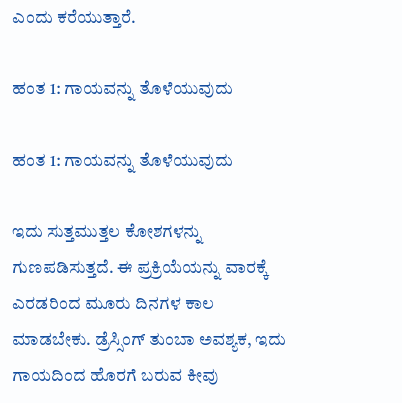ಎಂದು ಕರೆಯುತ್ತಾರೆ.

ಹಂತ 1: ಗಾಯವನ್ನು ತೊಳೆಯುವುದು

ಹಂತ 1: ಗಾಯವನ್ನು ತೊಳೆಯುವುದು

ಇದು ಸುತ್ತಮುತ್ತಲ ಕೋಶಗಳನ್ನು ಗುಣಪಡಿಸುತ್ತದೆ. ಈ ಪ್ರಕ್ರಿಯೆಯನ್ನು ವಾರಕ್ಕೆ ಎರಡರಿಂದ ಮೂರು ದಿನಗಳ ಕಾಲ ಮಾಡಬೇಕು. ಡ್ರೆಸ್ಸಿಂಗ್ ತುಂಬಾ ಅವಶ್ಯಕ, ಇದು ಗಾಯದಿಂದ ಹೊರಗೆ ಬರುವ ಕೀವು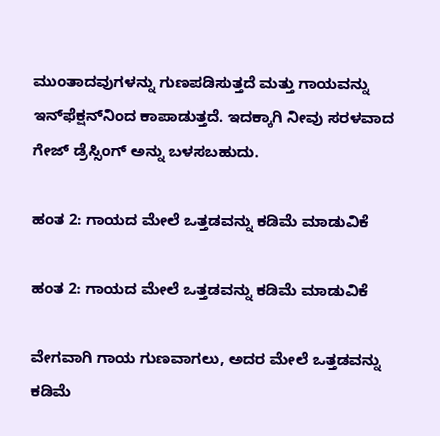ಮುಂತಾದವುಗಳನ್ನು ಗುಣಪಡಿಸುತ್ತದೆ ಮತ್ತು ಗಾಯವನ್ನು ಇನ್‌ಫೆಕ್ಷನ್‌ನಿಂದ ಕಾಪಾಡುತ್ತದೆ. ಇದಕ್ಕಾಗಿ ನೀವು ಸರಳವಾದ ಗೇಜ್ ಡ್ರೆಸ್ಸಿಂಗ್ ಅನ್ನು ಬಳಸಬಹುದು.

ಹಂತ 2: ಗಾಯದ ಮೇಲೆ ಒತ್ತಡವನ್ನು ಕಡಿಮೆ ಮಾಡುವಿಕೆ

ಹಂತ 2: ಗಾಯದ ಮೇಲೆ ಒತ್ತಡವನ್ನು ಕಡಿಮೆ ಮಾಡುವಿಕೆ

ವೇಗವಾಗಿ ಗಾಯ ಗುಣವಾಗಲು, ಅದರ ಮೇಲೆ ಒತ್ತಡವನ್ನು ಕಡಿಮೆ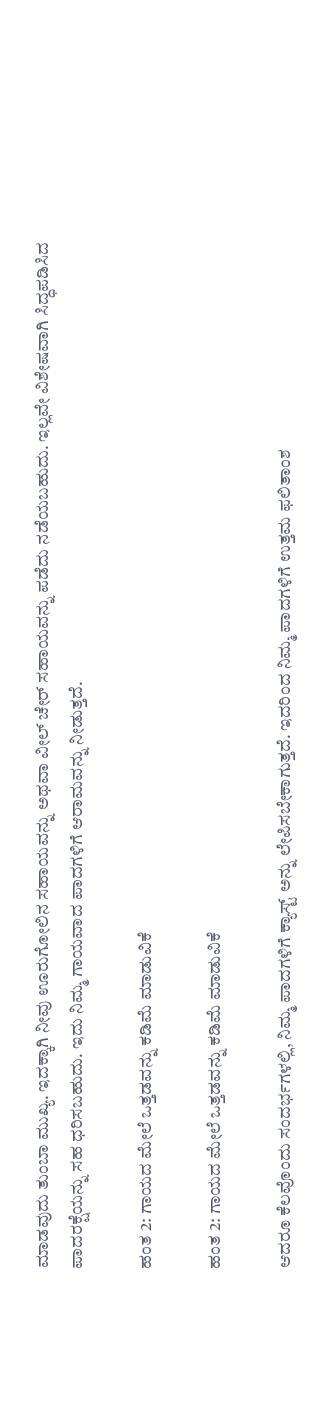ಮಾಡವುದು ತುಂಬಾ ಮುಖ್ಯ. ಇದಕ್ಕಾಗಿ ನೀವು ಊರುಗೋಲಿನ ಸಹಾಯವನ್ನು ಅಥವಾ ವೀಲ್ ಚೇರ್ ಸಹಾಯವನ್ನು ಪಡೆದು ನಡೆಯಬಹುದು. ಇಲ್ಲವೇ ವಿಶೇಷವಾಗಿ ಸಿದ್ಧಪಡಿಸಿದ ಪಾದರಕ್ಷೆಯನ್ನು ಸಹ ಧರಿಸಬಹುದು. ಇದು ನಿಮ್ಮ ಗಾಯವಾದ ಪಾದಗಳಿಗೆ ಆರಾಮವನ್ನು ನೀಡುತ್ತದೆ.

ಹಂತ 2: ಗಾಯದ ಮೇಲೆ ಒತ್ತಡವನ್ನು ಕಡಿಮೆ ಮಾಡುವಿಕೆ

ಹಂತ 2: ಗಾಯದ ಮೇಲೆ ಒತ್ತಡವನ್ನು ಕಡಿಮೆ ಮಾಡುವಿಕೆ

ಆದರೂ ಕೆಲವೊಂದು ಸಂದರ್ಭಗಳಲ್ಲಿ, ನಿಮ್ಮ ಪಾದಗಳಿಗೆ ಕ್ಯಾಸ್ಟ್ ಅನ್ನು ಲೇಪಿಸಬೇಕಾಗುತ್ತದೆ. ಇದರಿಂದ ನಿಮ್ಮ ಪಾದಗಳಿಗೆ ಉತ್ತಮ ಫಲಿತಾಂಶ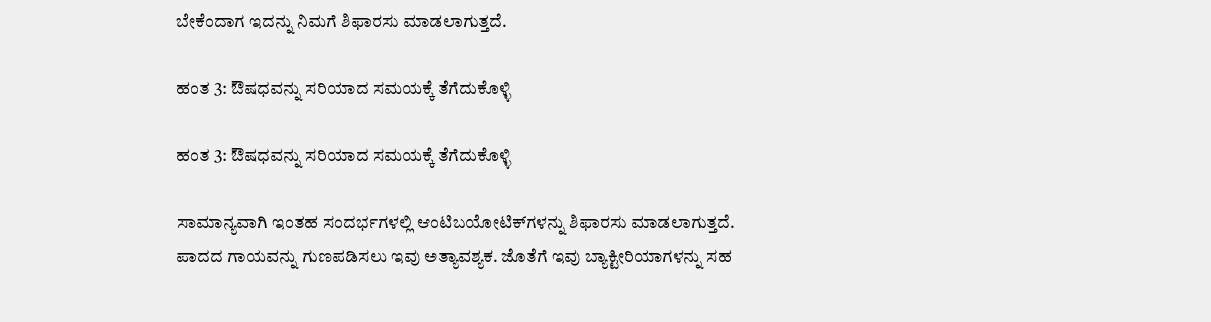ಬೇಕೆಂದಾಗ ಇದನ್ನು ನಿಮಗೆ ಶಿಫಾರಸು ಮಾಡಲಾಗುತ್ತದೆ.

ಹಂತ 3: ಔಷಧವನ್ನು ಸರಿಯಾದ ಸಮಯಕ್ಕೆ ತೆಗೆದುಕೊಳ್ಳಿ

ಹಂತ 3: ಔಷಧವನ್ನು ಸರಿಯಾದ ಸಮಯಕ್ಕೆ ತೆಗೆದುಕೊಳ್ಳಿ

ಸಾಮಾನ್ಯವಾಗಿ ಇಂತಹ ಸಂದರ್ಭಗಳಲ್ಲಿ ಆಂಟಿಬಯೋಟಿಕ್‌ಗಳನ್ನು ಶಿಫಾರಸು ಮಾಡಲಾಗುತ್ತದೆ. ಪಾದದ ಗಾಯವನ್ನು ಗುಣಪಡಿಸಲು ಇವು ಅತ್ಯಾವಶ್ಯಕ. ಜೊತೆಗೆ ಇವು ಬ್ಯಾಕ್ಟೀರಿಯಾಗಳನ್ನು ಸಹ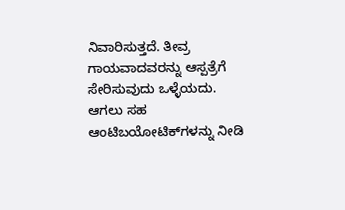ನಿವಾರಿಸುತ್ತದೆ. ತೀವ್ರ ಗಾಯವಾದವರನ್ನು ಆಸ್ಪತ್ರೆಗೆ ಸೇರಿಸುವುದು ಒಳ್ಳೆಯದು. ಆಗಲು ಸಹ ಆಂಟಿಬಯೋಟಿಕ್‌ಗಳನ್ನು ನೀಡಿ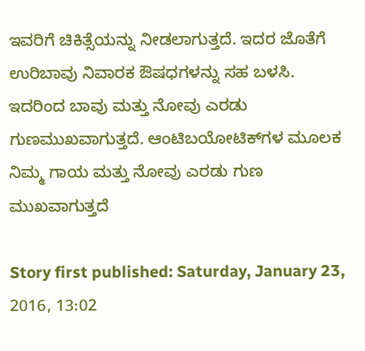ಇವರಿಗೆ ಚಿಕಿತ್ಸೆಯನ್ನು ನೀಡಲಾಗುತ್ತದೆ. ಇದರ ಜೊತೆಗೆ ಉರಿಬಾವು ನಿವಾರಕ ಔಷಧಗಳನ್ನು ಸಹ ಬಳಸಿ. ಇದರಿಂದ ಬಾವು ಮತ್ತು ನೋವು ಎರಡು ಗುಣಮುಖವಾಗುತ್ತದೆ. ಆಂಟಿಬಯೋಟಿಕ್‌ಗಳ ಮೂಲಕ ನಿಮ್ಮ ಗಾಯ ಮತ್ತು ನೋವು ಎರಡು ಗುಣ ಮುಖವಾಗುತ್ತದೆ

Story first published: Saturday, January 23, 2016, 13:02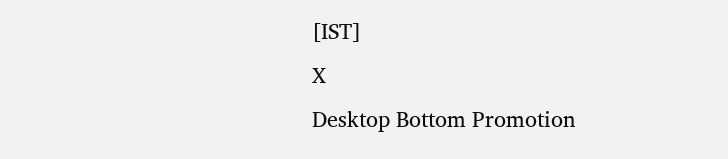[IST]
X
Desktop Bottom Promotion